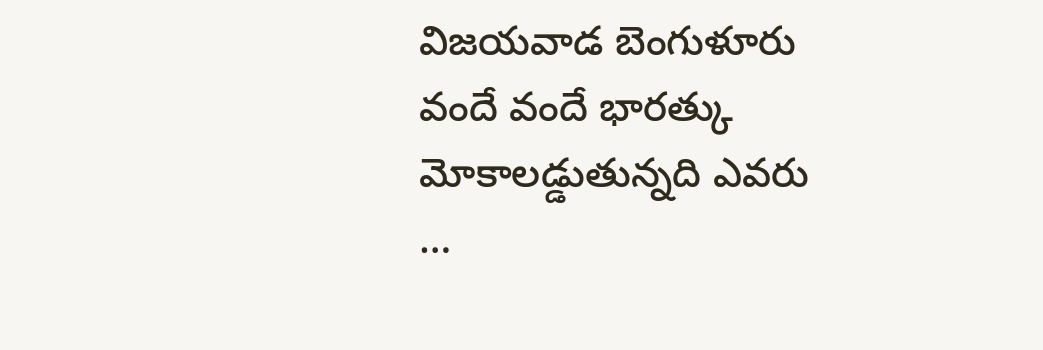విజయవాడ బెంగుళూరు వందే వందే భారత్కు మోకాలడ్డుతున్నది ఎవరు …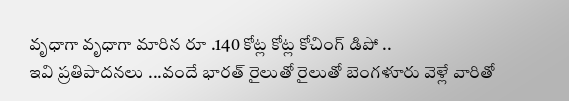వృధాగా వృధాగా మారిన రూ .140 కోట్ల కోట్ల కోచింగ్ డిపో ..
ఇవి ప్రతిపాదనలు ...వందే భారత్ రైలుతో రైలుతో బెంగళూరు వెళ్లే వారితో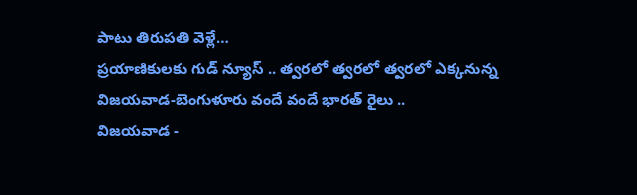పాటు తిరుపతి వెళ్లే…
ప్రయాణికులకు గుడ్ న్యూస్ .. త్వరలో త్వరలో త్వరలో ఎక్కనున్న విజయవాడ-బెంగుళూరు వందే వందే భారత్ రైలు ..
విజయవాడ -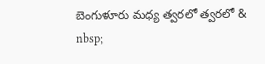బెంగుళూరు మధ్య త్వరలో త్వరలో & nbsp;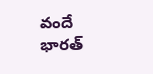వందే భారత్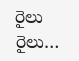రైలు రైలు…